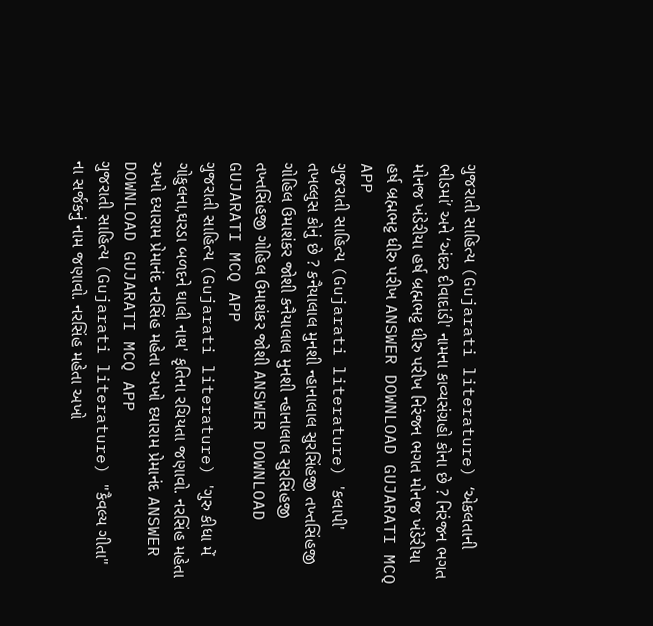ગુજરાતી સાહિત્ય (Gujarati literature) ‘એકલતાની ભીડમાં’ અને ‘અંદર દીવાદાંડી' નામના કાવ્યસંગ્રહો કોના છે ? નિરંજન ભગત મોનજ ખંડેરીયા હર્ષ બ્રહ્મભટ્ટ ધીરુ પરીખ નિરંજન ભગત મોનજ ખંડેરીયા હર્ષ બ્રહ્મભટ્ટ ધીરુ પરીખ ANSWER DOWNLOAD GUJARATI MCQ APP
ગુજરાતી સાહિત્ય (Gujarati literature) 'કલાપી' તખલ્લુસ કોનું છે ? કનૈયાલાલ મુનશી ન્હાનાલાલ સુરસિંહજી તખ્તસિંહજી ગોહિલ ઉમાશંકર જોશી કનૈયાલાલ મુનશી ન્હાનાલાલ સુરસિંહજી તખ્તસિંહજી ગોહિલ ઉમાશંકર જોશી ANSWER DOWNLOAD GUJARATI MCQ APP
ગુજરાતી સાહિત્ય (Gujarati literature) 'ગુરુ કીધા મેં ગોકુલના,ઘરડા બળદને ઘાલી નાથ' કૃતિના રચિયતા જણાવો. નરસિંહ મહેતા અખો દયારામ પ્રેમાનંદ નરસિંહ મહેતા અખો દયારામ પ્રેમાનંદ ANSWER DOWNLOAD GUJARATI MCQ APP
ગુજરાતી સાહિત્ય (Gujarati literature) "કૈવલ્ય ગીતા" ના સર્જકનું નામ જણાવો. નરસિંહ મહેતા અખો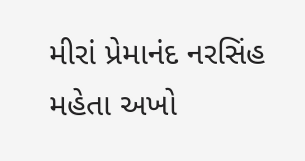મીરાં પ્રેમાનંદ નરસિંહ મહેતા અખો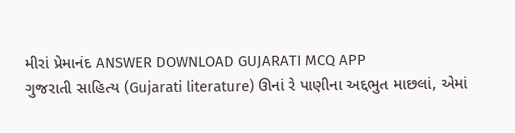મીરાં પ્રેમાનંદ ANSWER DOWNLOAD GUJARATI MCQ APP
ગુજરાતી સાહિત્ય (Gujarati literature) ઊનાં રે પાણીના અદ્દભુત માછલાં, એમાં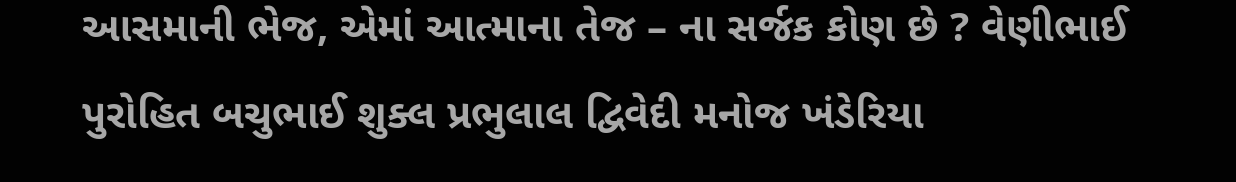આસમાની ભેજ, એમાં આત્માના તેજ – ના સર્જક કોણ છે ? વેણીભાઈ પુરોહિત બચુભાઈ શુક્લ પ્રભુલાલ દ્વિવેદી મનોજ ખંડેરિયા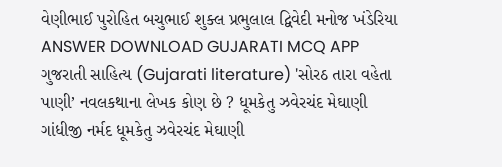વેણીભાઈ પુરોહિત બચુભાઈ શુક્લ પ્રભુલાલ દ્વિવેદી મનોજ ખંડેરિયા ANSWER DOWNLOAD GUJARATI MCQ APP
ગુજરાતી સાહિત્ય (Gujarati literature) 'સોરઠ તારા વહેતા પાણી’ નવલકથાના લેખક કોણ છે ? ધૂમકેતુ ઝવેરચંદ મેઘાણી ગાંધીજી નર્મદ ધૂમકેતુ ઝવેરચંદ મેઘાણી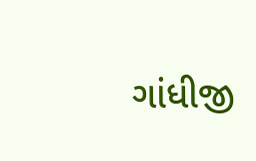ગાંધીજી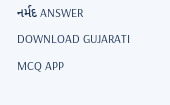નર્મદ ANSWER DOWNLOAD GUJARATI MCQ APP